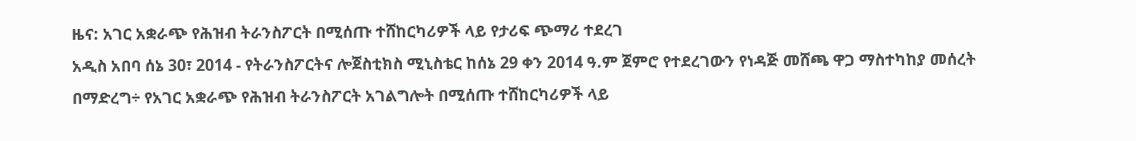ዜና: አገር አቋራጭ የሕዝብ ትራንስፖርት በሚሰጡ ተሸከርካሪዎች ላይ የታሪፍ ጭማሪ ተደረገ
አዲስ አበባ ሰኔ 30፣ 2014 - የትራንስፖርትና ሎጀስቲክስ ሚኒስቴር ከሰኔ 29 ቀን 2014 ዓ.ም ጀምሮ የተደረገውን የነዳጅ መሸጫ ዋጋ ማስተካከያ መሰረት በማድረግ÷ የአገር አቋራጭ የሕዝብ ትራንስፖርት አገልግሎት በሚሰጡ ተሸከርካሪዎች ላይ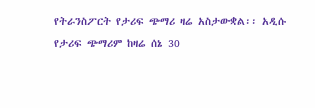የትራንስፖርት የታሪፍ ጭማሪ ዛሬ አስታውቋል፡፡ አዲሱ የታሪፍ ጭማሪም ከዛሬ ሰኔ 30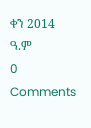ቀን 2014 ዓ.ም
0 Comments